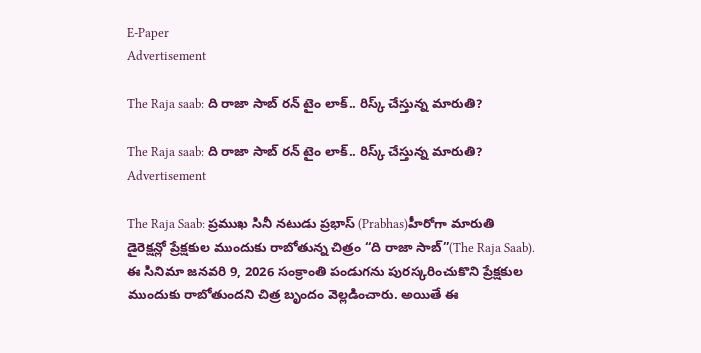E-Paper
Advertisement

The Raja saab: ది రాజా సాబ్ రన్ టైం లాక్.. రిస్క్ చేస్తున్న మారుతి?

The Raja saab: ది రాజా సాబ్ రన్ టైం లాక్.. రిస్క్ చేస్తున్న మారుతి?
Advertisement

The Raja Saab: ప్రముఖ సినీ నటుడు ప్రభాస్ (Prabhas)హీరోగా మారుతి డైరెక్షన్లో ప్రేక్షకుల ముందుకు రాబోతున్న చిత్రం “ది రాజా సాబ్”(The Raja Saab). ఈ సినిమా జనవరి 9, 2026 సంక్రాంతి పండుగను పురస్కరించుకొని ప్రేక్షకుల ముందుకు రాబోతుందని చిత్ర బృందం వెల్లడించారు. అయితే ఈ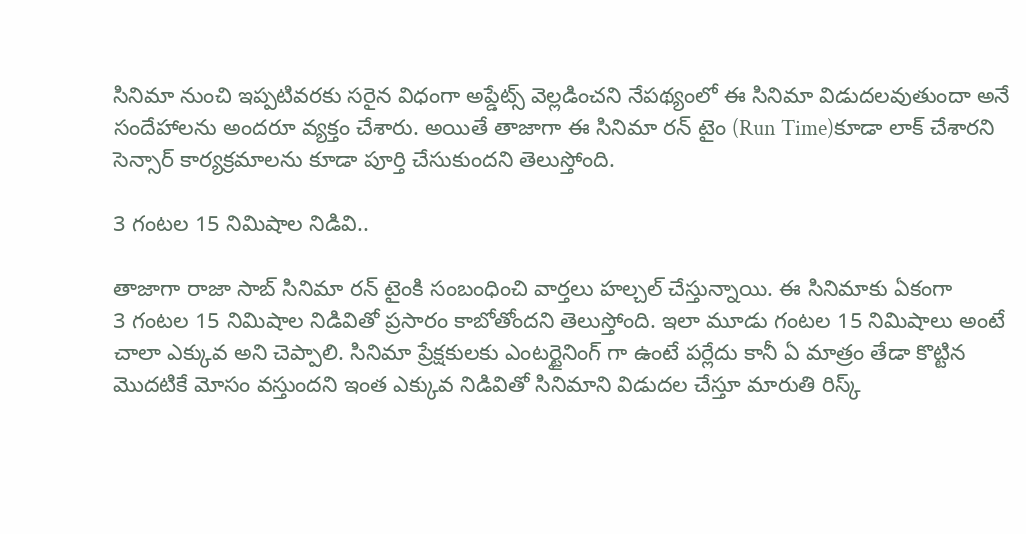సినిమా నుంచి ఇప్పటివరకు సరైన విధంగా అప్డేట్స్ వెల్లడించని నేపథ్యంలో ఈ సినిమా విడుదలవుతుందా అనే సందేహాలను అందరూ వ్యక్తం చేశారు. అయితే తాజాగా ఈ సినిమా రన్ టైం (Run Time)కూడా లాక్ చేశారని సెన్సార్ కార్యక్రమాలను కూడా పూర్తి చేసుకుందని తెలుస్తోంది.

3 గంటల 15 నిమిషాల నిడివి..

తాజాగా రాజా సాబ్ సినిమా రన్ టైంకి సంబంధించి వార్తలు హల్చల్ చేస్తున్నాయి. ఈ సినిమాకు ఏకంగా
3 గంటల 15 నిమిషాల నిడివితో ప్రసారం కాబోతోందని తెలుస్తోంది. ఇలా మూడు గంటల 15 నిమిషాలు అంటే చాలా ఎక్కువ అని చెప్పాలి. సినిమా ప్రేక్షకులకు ఎంటర్టైనింగ్ గా ఉంటే పర్లేదు కానీ ఏ మాత్రం తేడా కొట్టిన మొదటికే మోసం వస్తుందని ఇంత ఎక్కువ నిడివితో సినిమాని విడుదల చేస్తూ మారుతి రిస్క్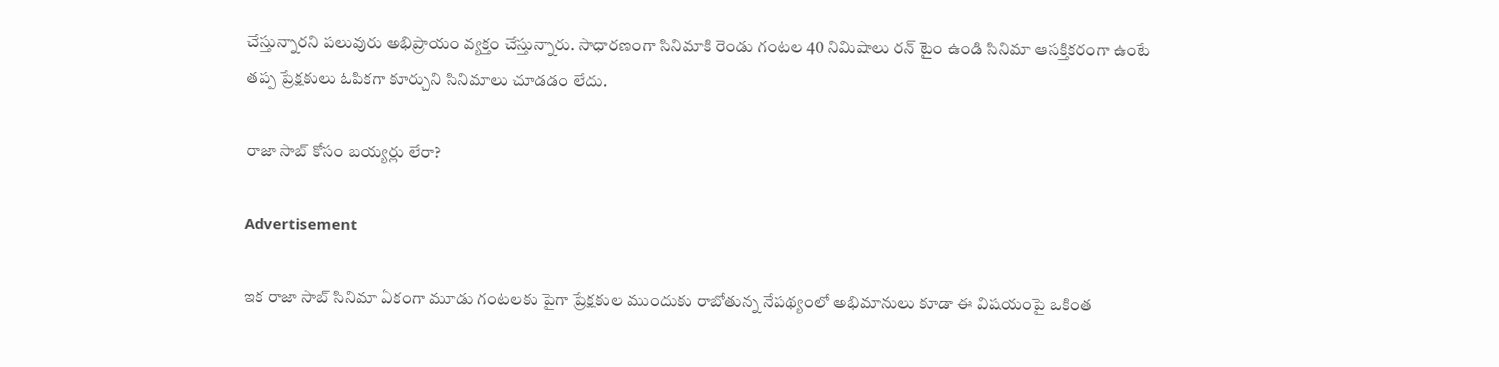చేస్తున్నారని పలువురు అభిప్రాయం వ్యక్తం చేస్తున్నారు. సాధారణంగా సినిమాకి రెండు గంటల 40 నిమిషాలు రన్ టైం ఉండి సినిమా ఆసక్తికరంగా ఉంటే తప్ప ప్రేక్షకులు ఓపికగా కూర్చుని సినిమాలు చూడడం లేదు.

రాజా సాబ్ కోసం బయ్యర్లు లేరా?

Advertisement

ఇక రాజా సాబ్ సినిమా ఏకంగా మూడు గంటలకు పైగా ప్రేక్షకుల ముందుకు రాబోతున్న నేపథ్యంలో అభిమానులు కూడా ఈ విషయంపై ఒకింత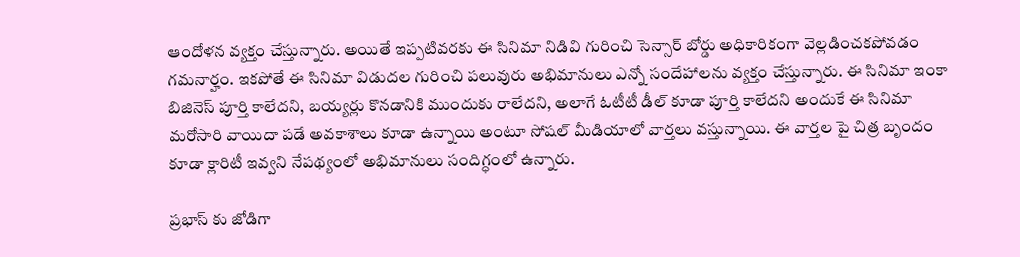ఆందోళన వ్యక్తం చేస్తున్నారు. అయితే ఇప్పటివరకు ఈ సినిమా నిడివి గురించి సెన్సార్ బోర్డు అధికారికంగా వెల్లడించకపోవడం గమనార్హం. ఇకపోతే ఈ సినిమా విడుదల గురించి పలువురు అభిమానులు ఎన్నో సందేహాలను వ్యక్తం చేస్తున్నారు. ఈ సినిమా ఇంకా బిజినెస్ పూర్తి కాలేదని, బయ్యర్లు కొనడానికి ముందుకు రాలేదని, అలాగే ఓటీటీ డీల్ కూడా పూర్తి కాలేదని అందుకే ఈ సినిమా మరోసారి వాయిదా పడే అవకాశాలు కూడా ఉన్నాయి అంటూ సోషల్ మీడియాలో వార్తలు వస్తున్నాయి. ఈ వార్తల పై చిత్ర బృందం కూడా క్లారిటీ ఇవ్వని నేపథ్యంలో అభిమానులు సందిగ్ధంలో ఉన్నారు.

ప్రభాస్ కు జోడిగా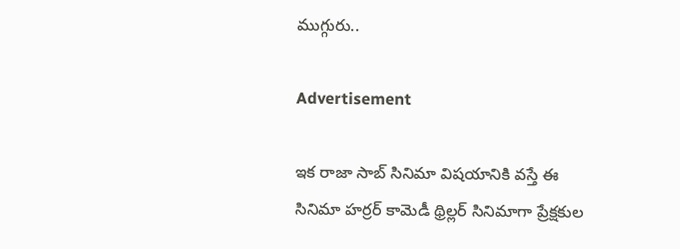ముగ్గురు..

Advertisement

ఇక రాజా సాబ్ సినిమా విషయానికి వస్తే ఈ సినిమా హర్రర్ కామెడీ థ్రిల్లర్ సినిమాగా ప్రేక్షకుల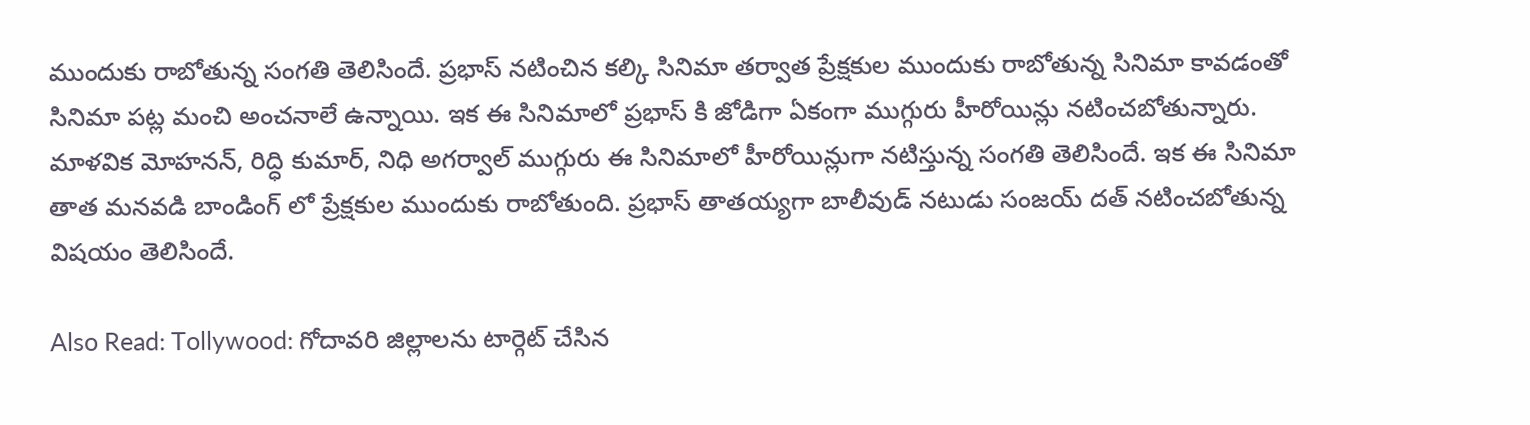ముందుకు రాబోతున్న సంగతి తెలిసిందే. ప్రభాస్ నటించిన కల్కి సినిమా తర్వాత ప్రేక్షకుల ముందుకు రాబోతున్న సినిమా కావడంతో సినిమా పట్ల మంచి అంచనాలే ఉన్నాయి. ఇక ఈ సినిమాలో ప్రభాస్ కి జోడిగా ఏకంగా ముగ్గురు హీరోయిన్లు నటించబోతున్నారు. మాళవిక మోహనన్, రిద్ధి కుమార్, నిధి అగర్వాల్ ముగ్గురు ఈ సినిమాలో హీరోయిన్లుగా నటిస్తున్న సంగతి తెలిసిందే. ఇక ఈ సినిమా తాత మనవడి బాండింగ్ లో ప్రేక్షకుల ముందుకు రాబోతుంది. ప్రభాస్ తాతయ్యగా బాలీవుడ్ నటుడు సంజయ్ దత్ నటించబోతున్న విషయం తెలిసిందే.

Also Read: Tollywood: గోదావరి జిల్లాలను టార్గెట్ చేసిన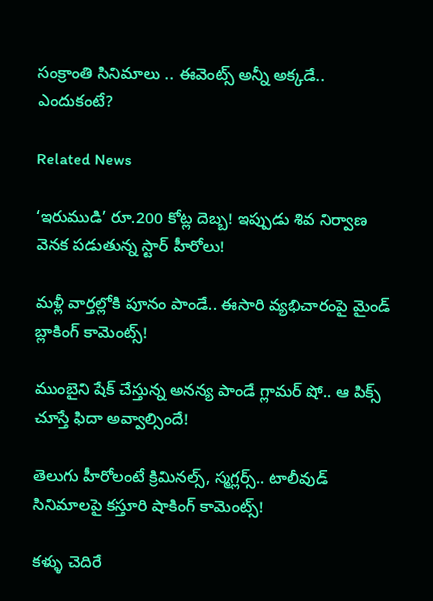సంక్రాంతి సినిమాలు .. ఈవెంట్స్ అన్నీ అక్కడే.. ఎందుకంటే?

Related News

‘ఇరుముడి’ రూ.200 కోట్ల దెబ్బ! ఇప్పుడు శివ నిర్వాణ వెనక పడుతున్న స్టార్ హీరోలు!

మళ్లీ వార్తల్లోకి పూనం పాండే.. ఈసారి వ్యభిచారంపై మైండ్ బ్లాకింగ్ కామెంట్స్!

ముంబైని షేక్ చేస్తున్న అనన్య పాండే గ్లామర్ షో.. ఆ పిక్స్ చూస్తే ఫిదా అవ్వాల్సిందే!

తెలుగు హీరోలంటే క్రిమినల్స్, స్మగ్లర్స్.. టాలీవుడ్ సినిమాలపై కస్తూరి షాకింగ్ కామెంట్స్!

కళ్ళు చెదిరే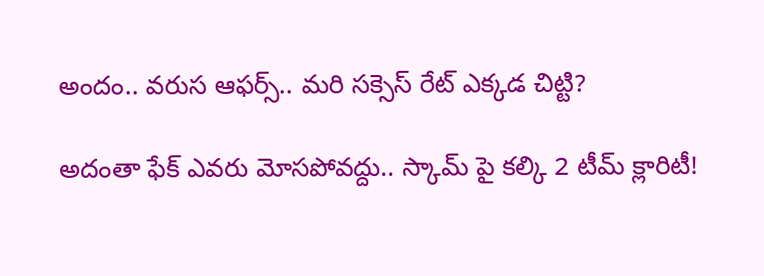అందం.. వరుస ఆఫర్స్.. మరి సక్సెస్ రేట్ ఎక్కడ చిట్టి?

అదంతా ఫేక్ ఎవరు మోసపోవద్దు.. స్కామ్ పై కల్కి 2 టీమ్ క్లారిటీ!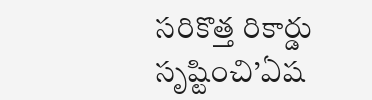సరికొత్త రికార్డు సృష్టించి’ఏష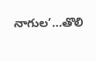నాగుల’…తొలి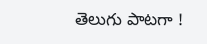తెలుగు పాటగా !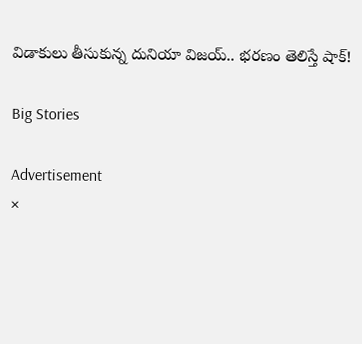విడాకులు తీసుకున్న దునియా విజయ్.. భరణం తెలిస్తే షాక్!

Big Stories

Advertisement
×